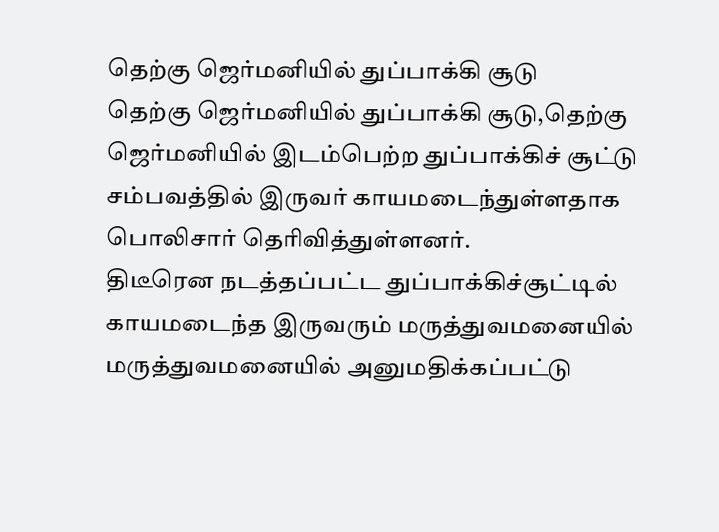தெற்கு ஜெர்மனியில் துப்பாக்கி சூடு
தெற்கு ஜெர்மனியில் துப்பாக்கி சூடு,தெற்கு ஜெர்மனியில் இடம்பெற்ற துப்பாக்கிச் சூட்டு சம்பவத்தில் இருவர் காயமடைந்துள்ளதாக பொலிசார் தெரிவித்துள்ளனர்.
திடீரென நடத்தப்பட்ட துப்பாக்கிச்சூட்டில் காயமடைந்த இருவரும் மருத்துவமனையில் மருத்துவமனையில் அனுமதிக்கப்பட்டு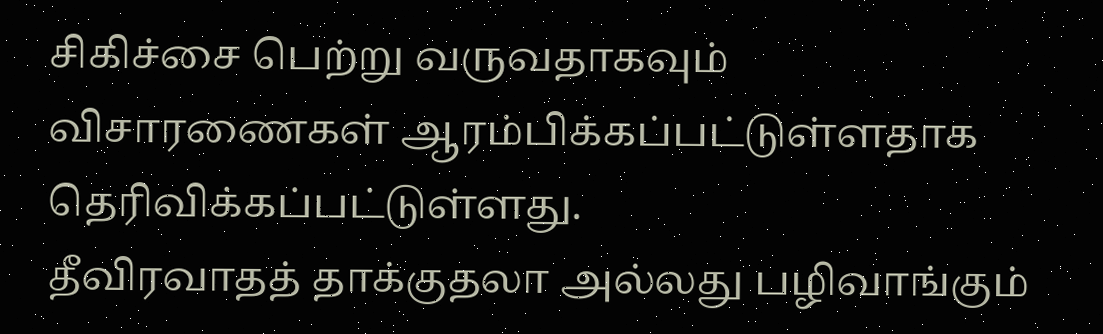சிகிச்சை பெற்று வருவதாகவும் விசாரணைகள் ஆரம்பிக்கப்பட்டுள்ளதாக தெரிவிக்கப்பட்டுள்ளது.
தீவிரவாதத் தாக்குதலா அல்லது பழிவாங்கும்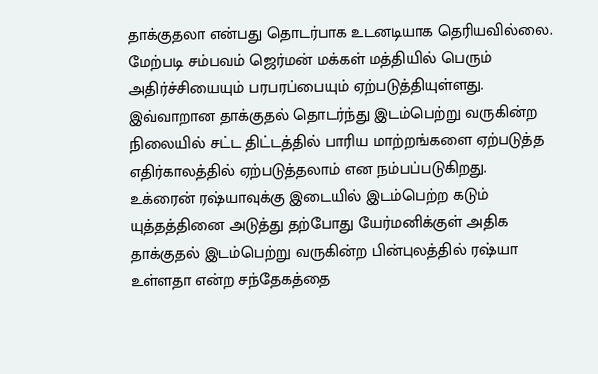தாக்குதலா என்பது தொடர்பாக உடனடியாக தெரியவில்லை.
மேற்படி சம்பவம் ஜெர்மன் மக்கள் மத்தியில் பெரும் அதிர்ச்சியையும் பரபரப்பையும் ஏற்படுத்தியுள்ளது.
இவ்வாறான தாக்குதல் தொடர்ந்து இடம்பெற்று வருகின்ற நிலையில் சட்ட திட்டத்தில் பாரிய மாற்றங்களை ஏற்படுத்த எதிர்காலத்தில் ஏற்படுத்தலாம் என நம்பப்படுகிறது.
உக்ரைன் ரஷ்யாவுக்கு இடையில் இடம்பெற்ற கடும் யுத்தத்தினை அடுத்து தற்போது யேர்மனிக்குள் அதிக தாக்குதல் இடம்பெற்று வருகின்ற பின்புலத்தில் ரஷ்யா உள்ளதா என்ற சந்தேகத்தை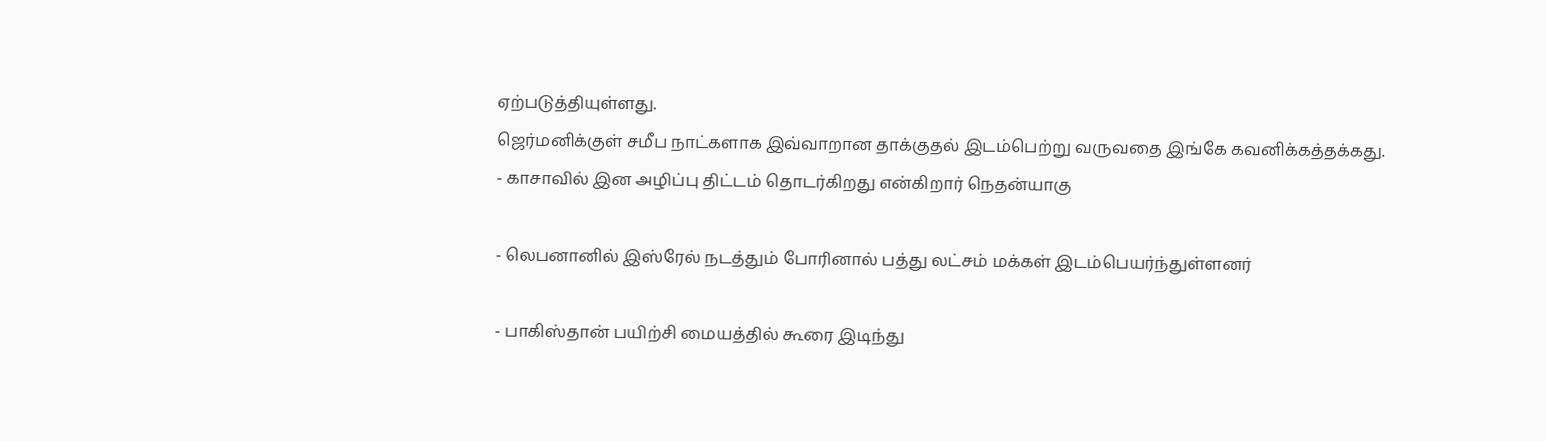ஏற்படுத்தியுள்ளது.
ஜெர்மனிக்குள் சமீப நாட்களாக இவ்வாறான தாக்குதல் இடம்பெற்று வருவதை இங்கே கவனிக்கத்தக்கது.
- காசாவில் இன அழிப்பு திட்டம் தொடர்கிறது என்கிறார் நெதன்யாகு

- லெபனானில் இஸ்ரேல் நடத்தும் போரினால் பத்து லட்சம் மக்கள் இடம்பெயர்ந்துள்ளனர்

- பாகிஸ்தான் பயிற்சி மையத்தில் கூரை இடிந்து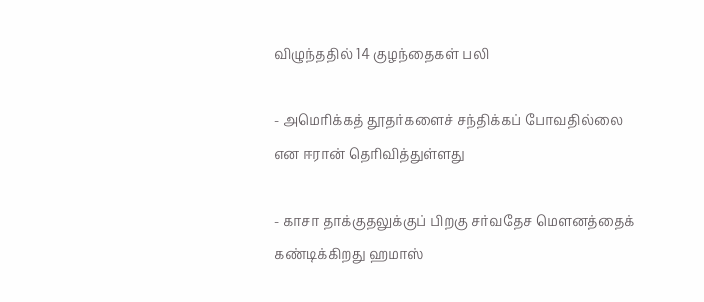விழுந்ததில் 14 குழந்தைகள் பலி

- அமெரிக்கத் தூதர்களைச் சந்திக்கப் போவதில்லை என ஈரான் தெரிவித்துள்ளது

- காசா தாக்குதலுக்குப் பிறகு சர்வதேச மௌனத்தைக் கண்டிக்கிறது ஹமாஸ்